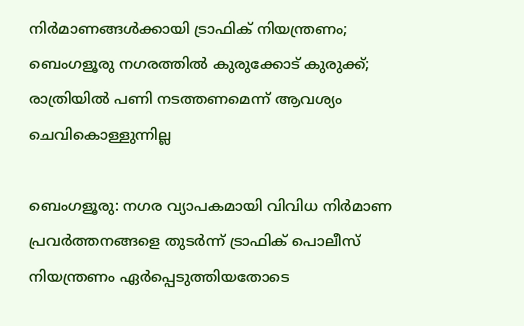നിർമാണങ്ങൾക്കായി ട്രാഫിക് നിയന്ത്രണം; ബെംഗളൂരു നഗരത്തിൽ കുരുക്കോട് കുരുക്ക്; രാത്രിയിൽ പണി നടത്തണമെന്ന് ആവശ്യം ചെവികൊള്ളുന്നില്ല

ബെംഗളൂരു: നഗര വ്യാപകമായി വിവിധ നിർമാണ പ്രവർത്തനങ്ങളെ തുടർന്ന് ട്രാഫിക് പൊലീസ് നിയന്ത്രണം ഏർപ്പെടുത്തിയതോടെ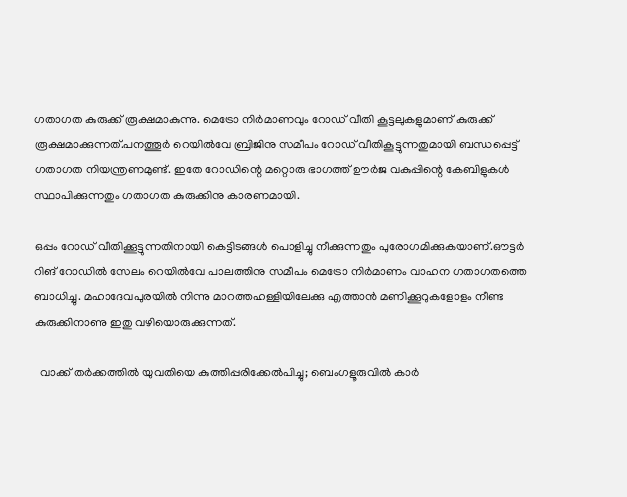ഗതാഗത കുരുക്ക് രൂക്ഷമാകുന്നു. മെട്രോ നിർമാണവും റോഡ് വീതി കൂട്ടലുകളുമാണ് കുരുക്ക് രൂക്ഷമാക്കുന്നത്.പനത്തൂർ റെയിൽവേ ബ്രിജിനു സമീപം റോഡ് വീതികൂട്ടുന്നതുമായി ബന്ധപ്പെട്ട് ഗതാഗത നിയന്ത്രണമുണ്ട്. ഇതേ റോഡിന്റെ മറ്റൊരു ഭാഗത്ത് ഊർജ വകുപ്പിന്റെ കേബിളുകൾ സ്ഥാപിക്കുന്നതും ഗതാഗത കുരുക്കിനു കാരണമായി.

ഒപ്പം റോഡ് വീതിക്കൂട്ടുന്നതിനായി കെട്ടിടങ്ങൾ പൊളിച്ചു നീക്കുന്നതും പുരോഗമിക്കുകയാണ്.ഔട്ടർ റിങ് റോഡിൽ സേലം റെയിൽവേ പാലത്തിനു സമീപം മെട്രോ നിർമാണം വാഹന ഗതാഗതത്തെ ബാധിച്ചു. മഹാദേവപുരയിൽ നിന്നു മാറത്തഹള്ളിയിലേക്കു എത്താൻ മണിക്കൂറുകളോളം നീണ്ട കുരുക്കിനാണു ഇതു വഴിയൊരുക്കുന്നത്.

  വാക്ക് തർക്കത്തിൽ യുവതിയെ കുത്തിപ്പരിക്കേൽപിച്ചു; ബെംഗളൂരുവിൽ കാർ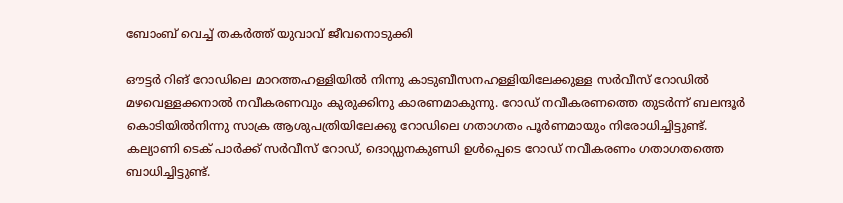ബോംബ് വെച്ച് തകർത്ത് യുവാവ് ജീവനൊടുക്കി

ഔട്ടർ റിങ് റോഡിലെ മാറത്തഹള്ളിയിൽ നിന്നു കാടുബീസനഹള്ളിയിലേക്കുള്ള സർവീസ് റോഡിൽ മഴവെള്ളക്കനാൽ നവീകരണവും കുരുക്കിനു കാരണമാകുന്നു. റോഡ് നവീകരണത്തെ തുടർന്ന് ബലന്ദൂർ കൊടിയിൽനിന്നു സാക്ര ആശുപത്രിയിലേക്കു റോഡിലെ ഗതാഗതം പൂർണമായും നിരോധിച്ചിട്ടുണ്ട്. കല്യാണി ടെക് പാർക്ക് സർവീസ് റോഡ്, ദൊഡ്ഡനകുണ്ഡി ഉൾപ്പെടെ റോഡ് നവീകരണം ഗതാഗതത്തെ ബാധിച്ചിട്ടുണ്ട്.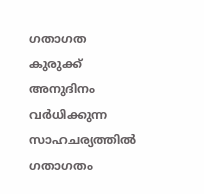ഗതാഗത കുരുക്ക് അനുദിനം വർധിക്കുന്ന സാഹചര്യത്തിൽ ഗതാഗതം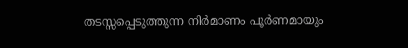തടസ്സപ്പെടുത്തുന്ന നിർമാണം പൂർണമായും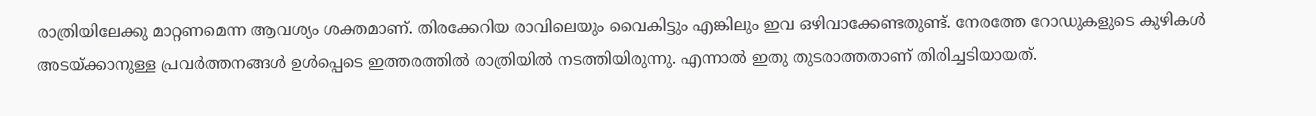രാത്രിയിലേക്കു മാറ്റണമെന്ന ആവശ്യം ശക്തമാണ്. തിരക്കേറിയ രാവിലെയും വൈകിട്ടും എങ്കിലും ഇവ ഒഴിവാക്കേണ്ടതുണ്ട്. നേരത്തേ റോഡുകളുടെ കുഴികൾ അടയ്ക്കാനുള്ള പ്രവർത്തനങ്ങൾ ഉൾപ്പെടെ ഇത്തരത്തിൽ രാത്രിയിൽ നടത്തിയിരുന്നു. എന്നാൽ ഇതു തുടരാത്തതാണ് തിരിച്ചടിയായത്.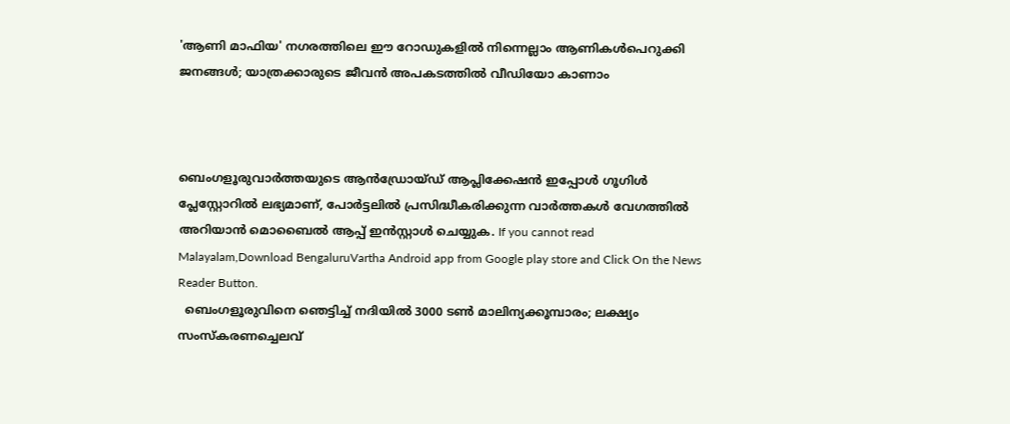'ആണി മാഫിയ' നഗരത്തിലെ ഈ റോഡുകളിൽ നിന്നെല്ലാം ആണികൾപെറുക്കി ജനങ്ങൾ; യാത്രക്കാരുടെ ജീവൻ അപകടത്തിൽ വീഡിയോ കാണാം



ബെംഗളൂരുവാർത്തയുടെ ആൻഡ്രോയ്ഡ് ആപ്ലിക്കേഷൻ ഇപ്പോൾ ഗൂഗിൾ പ്ലേസ്റ്റോറിൽ ലഭ്യമാണ്, പോർട്ടലിൽ പ്രസിദ്ധീകരിക്കുന്ന വാർത്തകൾ വേഗത്തിൽ അറിയാൻ മൊബൈൽ ആപ്പ് ഇൻസ്റ്റാൾ ചെയ്യുക. If you cannot read Malayalam,Download BengaluruVartha Android app from Google play store and Click On the News Reader Button.
  ബെംഗളൂരുവിനെ ഞെട്ടിച്ച് നദിയിൽ 3000 ടൺ മാലിന്യക്കൂമ്പാരം; ലക്ഷ്യം സംസ്കരണച്ചെലവ്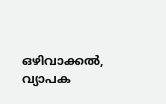ഒഴിവാക്കൽ, വ്യാപക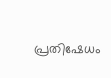പ്രതിഷേധം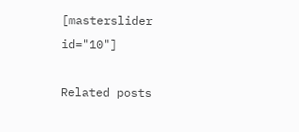[masterslider id="10"]

Related posts